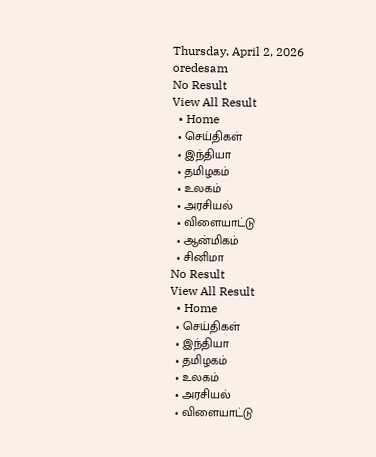Thursday, April 2, 2026
oredesam
No Result
View All Result
  • Home
  • செய்திகள்
  • இந்தியா
  • தமிழகம்
  • உலகம்
  • அரசியல்
  • விளையாட்டு
  • ஆன்மிகம்
  • சினிமா
No Result
View All Result
  • Home
  • செய்திகள்
  • இந்தியா
  • தமிழகம்
  • உலகம்
  • அரசியல்
  • விளையாட்டு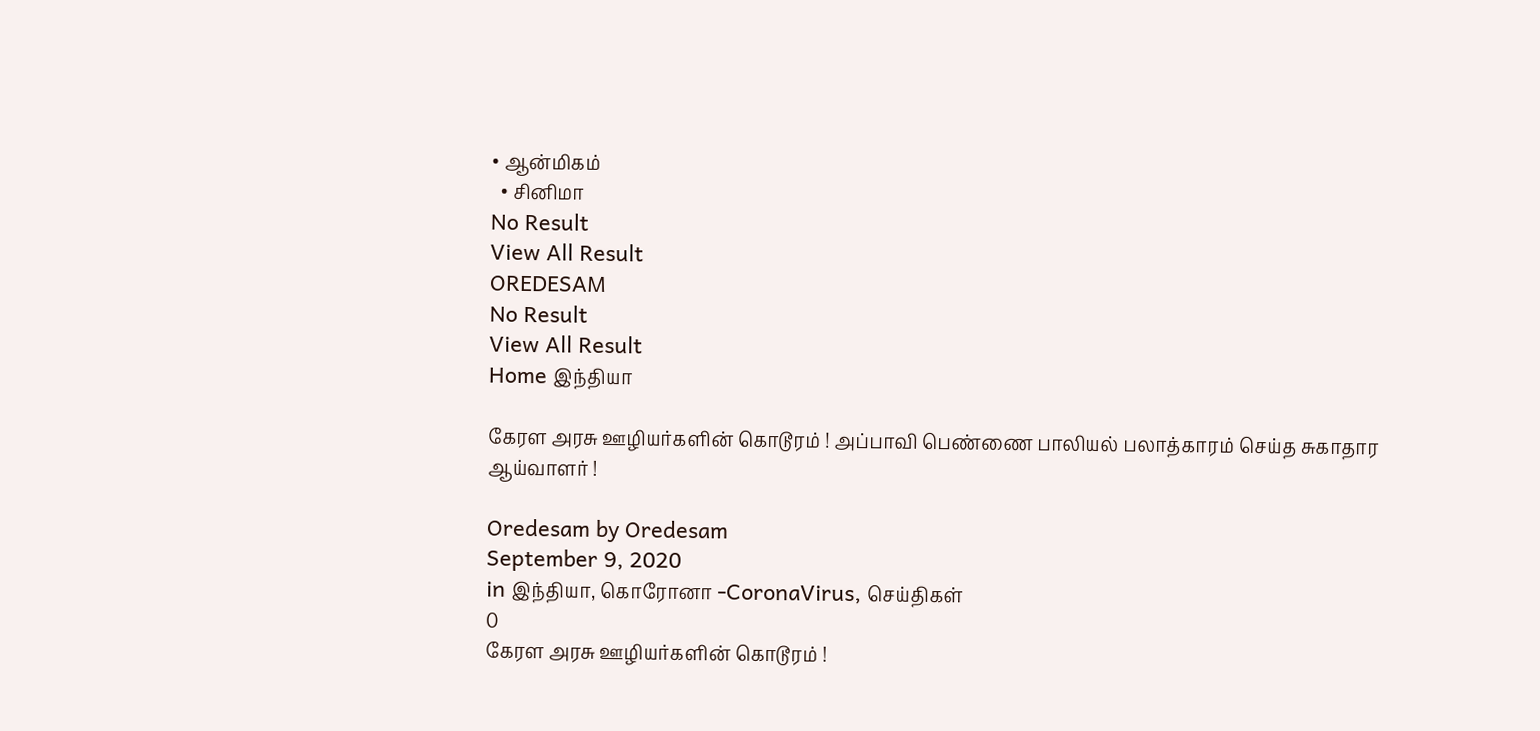• ஆன்மிகம்
  • சினிமா
No Result
View All Result
OREDESAM
No Result
View All Result
Home இந்தியா

கேரள அரசு ஊழியர்களின் கொடூரம் ! அப்பாவி பெண்ணை பாலியல் பலாத்காரம் செய்த சுகாதார ஆய்வாளர் !

Oredesam by Oredesam
September 9, 2020
in இந்தியா, கொரோனா -CoronaVirus, செய்திகள்
0
கேரள அரசு ஊழியர்களின் கொடூரம் !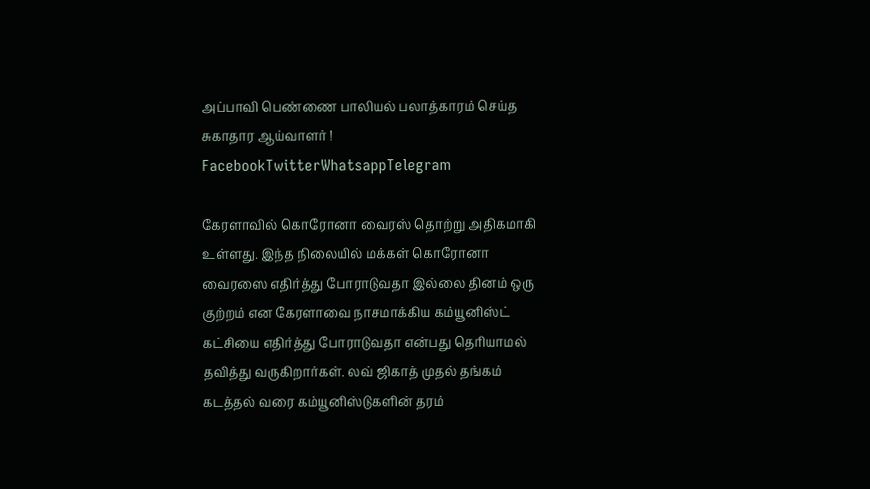அப்பாவி பெண்ணை பாலியல் பலாத்காரம் செய்த சுகாதார ஆய்வாளர் !
FacebookTwitterWhatsappTelegram

கேரளாவில் கொரோனா வைரஸ் தொற்று அதிகமாகி உள்ளது. இந்த நிலையில் மக்கள் கொரோனா வைரஸை எதிர்த்து போராடுவதா இல்லை தினம் ஒரு குற்றம் என கேரளாவை நாசமாக்கிய கம்யூனிஸ்ட் கட்சியை எதிர்த்து போராடுவதா என்பது தெரியாமல் தவித்து வருகிறார்கள். லவ் ஜிகாத் முதல் தங்கம் கடத்தல் வரை கம்யூனிஸ்டுகளின் தரம்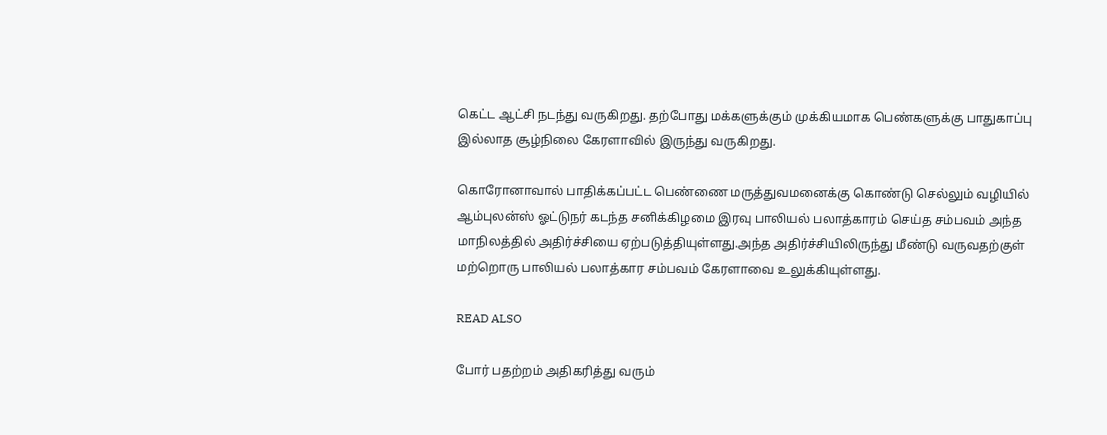கெட்ட ஆட்சி நடந்து வருகிறது. தற்போது மக்களுக்கும் முக்கியமாக பெண்களுக்கு பாதுகாப்பு இல்லாத சூழ்நிலை கேரளாவில் இருந்து வருகிறது.

கொரோனாவால் பாதிக்கப்பட்ட பெண்ணை மருத்துவமனைக்கு கொண்டு செல்லும் வழியில் ஆம்புலன்ஸ் ஓட்டுநர் கடந்த சனிக்கிழமை இரவு பாலியல் பலாத்காரம் செய்த சம்பவம் அந்த மாநிலத்தில் அதிர்ச்சியை ஏற்படுத்தியுள்ளது.அந்த அதிர்ச்சியிலிருந்து மீண்டு வருவதற்குள் மற்றொரு பாலியல் பலாத்கார சம்பவம் கேரளாவை உலுக்கியுள்ளது.

READ ALSO

போர் பதற்றம் அதிகரித்து வரும்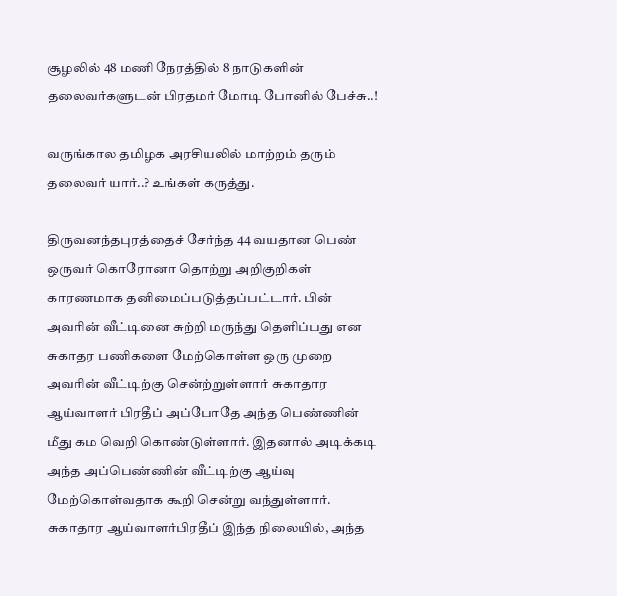சூழலில் 48 மணி நேரத்தில் 8 நாடுகளின் தலைவர்களுடன் பிரதமர் மோடி போனில் பேச்சு..!

வருங்கால தமிழக அரசியலில் மாற்றம் தரும் தலைவர் யார்..? உங்கள் கருத்து.

திருவனந்தபுரத்தைச் சேர்ந்த 44 வயதான பெண் ஒருவர் கொரோனா தொற்று அறிகுறிகள் காரணமாக தனிமைப்படுத்தப்பட்டார். பின் அவரின் வீட்டினை சுற்றி மருந்து தெளிப்பது என சுகாதர பணிகளை மேற்கொள்ள ஒரு முறை அவரின் வீட்டிற்கு சென்ற்றுள்ளார் சுகாதார ஆய்வாளர் பிரதீப் அப்போதே அந்த பெண்ணின் மீது கம வெறி கொண்டுள்ளார். இதனால் அடிக்கடி அந்த அப்பெண்ணின் வீட்டிற்கு ஆய்வு மேற்கொள்வதாக கூறி சென்று வந்துள்ளார். சுகாதார ஆய்வாளர்பிரதீப் இந்த நிலையில், அந்த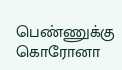பெண்ணுக்கு கொரோனா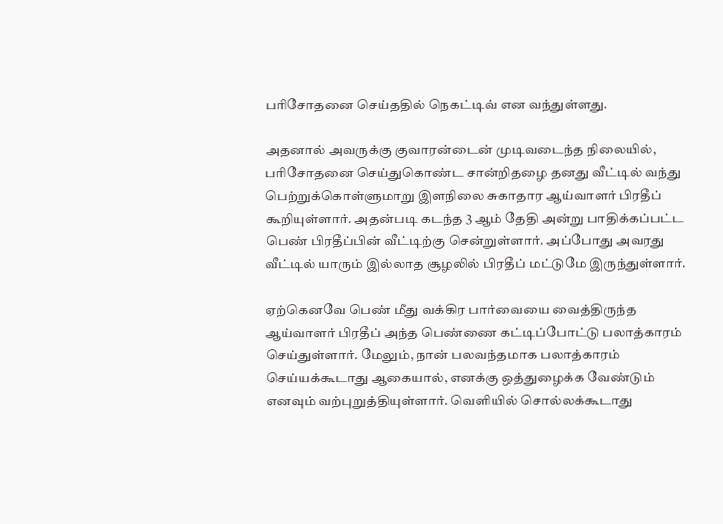பரிசோதனை செய்ததில் நெகட்டிவ் என வந்துள்ளது.

அதனால் அவருக்கு குவாரன்டைன் முடிவடைந்த நிலையில், பரிசோதனை செய்துகொண்ட சான்றிதழை தனது வீட்டில் வந்து பெற்றுக்கொள்ளுமாறு இளநிலை சுகாதார ஆய்வாளர் பிரதீப் கூறியுள்ளார். அதன்படி கடந்த 3 ஆம் தேதி அன்று பாதிக்கப்பட்ட பெண் பிரதீப்பின் வீட்டிற்கு சென்றுள்ளார். அப்போது அவரது வீட்டில் யாரும் இல்லாத சூழலில் பிரதீப் மட்டுமே இருந்துள்ளார்.

ஏற்கெனவே பெண் மீது வக்கிர பார்வையை வைத்திருந்த ஆய்வாளர் பிரதீப் அந்த பெண்ணை கட்டிப்போட்டு பலாத்காரம் செய்துள்ளார். மேலும், நான் பலவந்தமாக பலாத்காரம் செய்யக்கூடாது ஆகையால், எனக்கு ஒத்துழைக்க வேண்டும் எனவும் வற்புறுத்தியுள்ளார். வெளியில் சொல்லக்கூடாது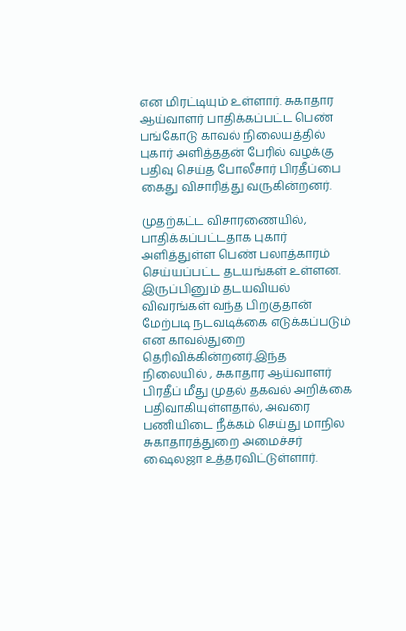என மிரட்டியும் உள்ளார். சுகாதார ஆய்வாளர் பாதிக்கப்பட்ட பெண் பங்கோடு காவல் நிலையத்தில் புகார் அளித்ததன் பேரில் வழக்கு பதிவு செய்த போலீசார் பிரதீப்பை கைது விசாரித்து வருகின்றனர்.

முதற்கட்ட விசாரணையில், பாதிக்கப்பட்டதாக புகார் அளித்துள்ள பெண் பலாத்காரம் செய்யப்பட்ட தடயங்கள் உள்ளன. இருப்பினும் தடயவியல் விவரங்கள் வந்த பிறகுதான் மேற்படி நடவடிக்கை எடுக்கப்படும் என காவல்துறை தெரிவிக்கின்றனர்.இந்த நிலையில் , சுகாதார ஆய்வாளர் பிரதீப் மீது முதல் தகவல் அறிக்கை பதிவாகியுள்ளதால், அவரை பணியிடை நீக்கம் செய்து மாநில சுகாதாரத்துறை அமைச்சர் ஷைலஜா உத்தரவிட்டுள்ளார்.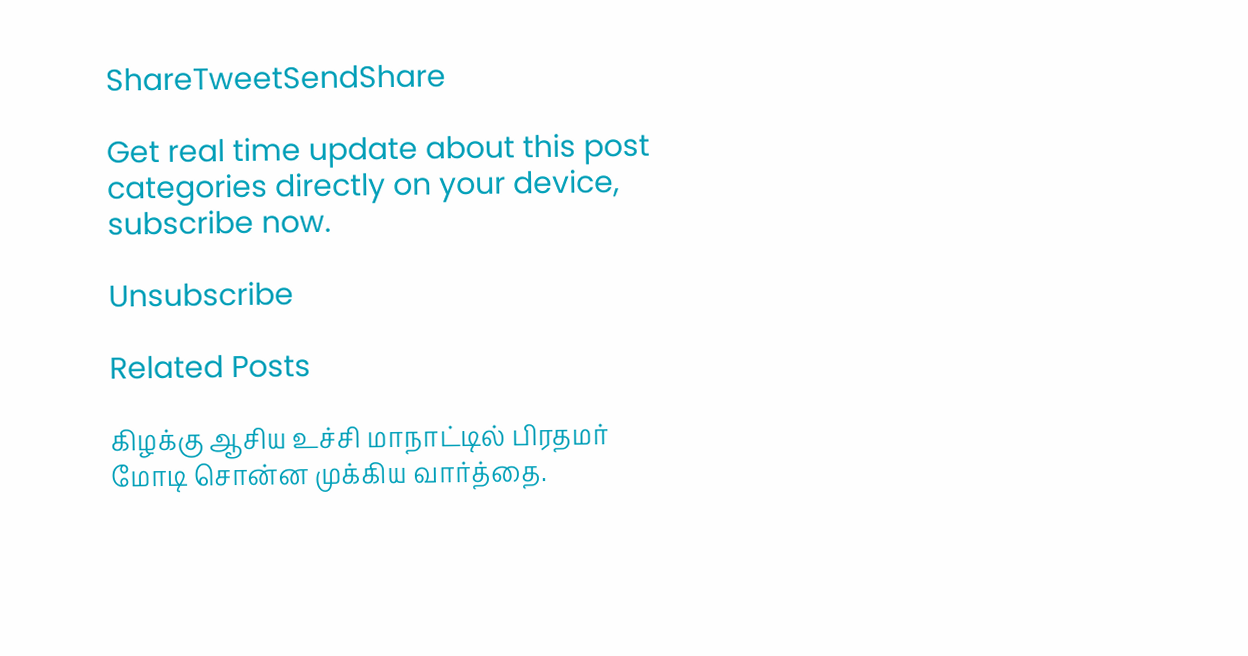ShareTweetSendShare

Get real time update about this post categories directly on your device, subscribe now.

Unsubscribe

Related Posts

கிழக்கு ஆசிய உச்சி மாநாட்டில் பிரதமர் மோடி சொன்ன முக்கிய வார்த்தை.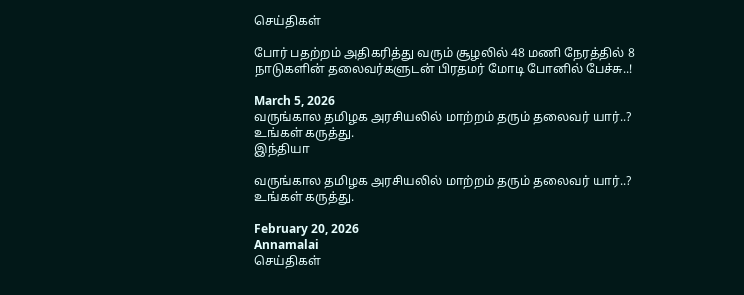செய்திகள்

போர் பதற்றம் அதிகரித்து வரும் சூழலில் 48 மணி நேரத்தில் 8 நாடுகளின் தலைவர்களுடன் பிரதமர் மோடி போனில் பேச்சு..!

March 5, 2026
வருங்கால தமிழக அரசியலில் மாற்றம் தரும் தலைவர் யார்..? உங்கள் கருத்து.
இந்தியா

வருங்கால தமிழக அரசியலில் மாற்றம் தரும் தலைவர் யார்..? உங்கள் கருத்து.

February 20, 2026
Annamalai
செய்திகள்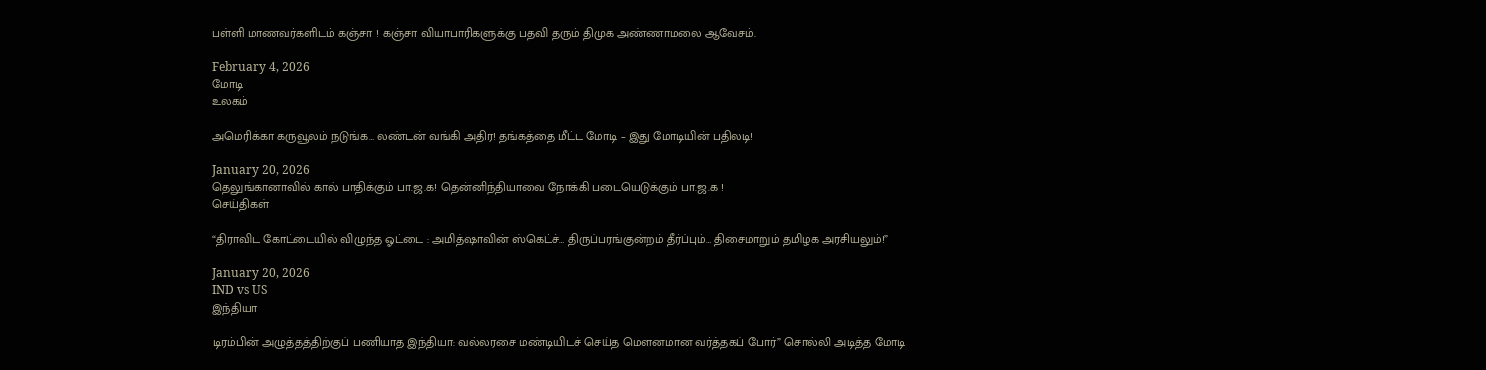பள்ளி மாணவர்களிடம் கஞ்சா ! கஞ்சா வியாபாரிகளுக்கு பதவி தரும் திமுக அண்ணாமலை ஆவேசம்.

February 4, 2026
மோடி
உலகம்

அமெரிக்கா கருவூலம் நடுங்க… லண்டன் வங்கி அதிர! தங்கத்தை மீட்ட மோடி – இது மோடியின் பதிலடி!

January 20, 2026
தெலுங்கானாவில் கால் பாதிக்கும் பா.ஜ.க! தென்னிந்தியாவை நோக்கி படையெடுக்கும் பா.ஜ.க !
செய்திகள்

“திராவிட கோட்டையில் விழுந்த ஓட்டை : அமித்ஷாவின் ஸ்கெட்ச்… திருப்பரங்குன்றம் தீர்ப்பும்… திசைமாறும் தமிழக அரசியலும்!”

January 20, 2026
IND vs US
இந்தியா

டிரம்பின் அழுத்தத்திற்குப் பணியாத இந்தியா: வல்லரசை மண்டியிடச் செய்த மௌனமான வர்த்தகப் போர்” சொல்லி அடித்த மோடி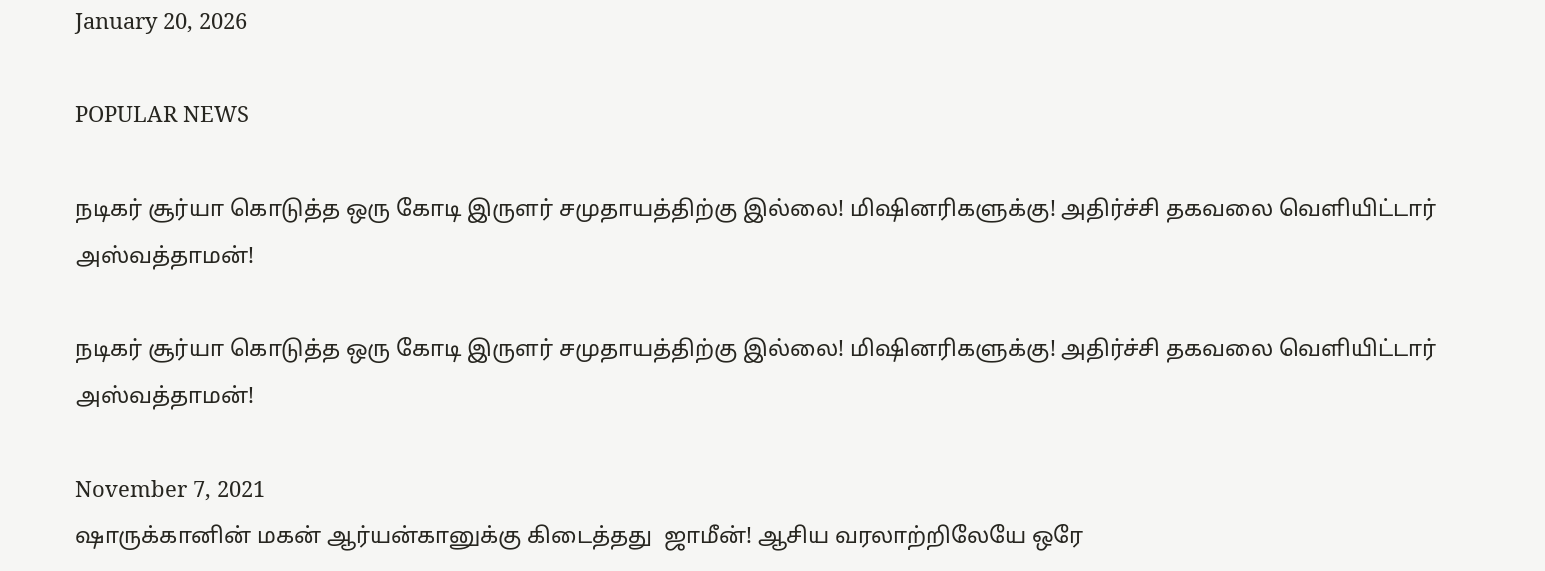January 20, 2026

POPULAR NEWS

நடிகர் சூர்யா கொடுத்த ஒரு கோடி இருளர் சமுதாயத்திற்கு இல்லை! மிஷினரிகளுக்கு! அதிர்ச்சி தகவலை வெளியிட்டார் அஸ்வத்தாமன்!

நடிகர் சூர்யா கொடுத்த ஒரு கோடி இருளர் சமுதாயத்திற்கு இல்லை! மிஷினரிகளுக்கு! அதிர்ச்சி தகவலை வெளியிட்டார் அஸ்வத்தாமன்!

November 7, 2021
ஷாருக்கானின் மகன் ஆர்யன்கானுக்கு கிடைத்தது  ஜாமீன்! ஆசிய வரலாற்றிலேயே ஒரே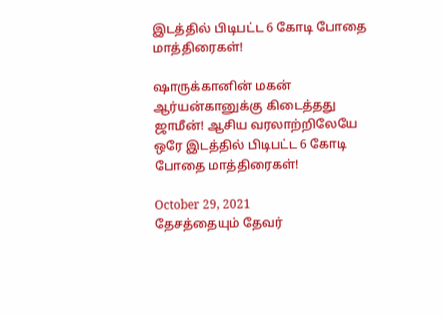இடத்தில் பிடிபட்ட 6 கோடி போதை மாத்திரைகள்!

ஷாருக்கானின் மகன் ஆர்யன்கானுக்கு கிடைத்தது ஜாமீன்! ஆசிய வரலாற்றிலேயே ஒரே இடத்தில் பிடிபட்ட 6 கோடி போதை மாத்திரைகள்!

October 29, 2021
தேசத்தையும் தேவர்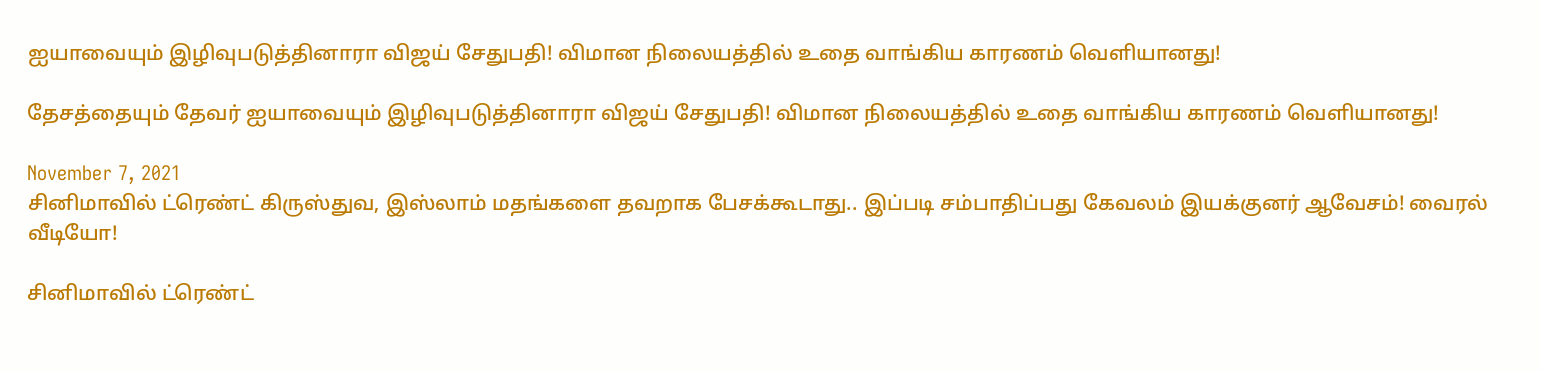ஐயாவையும் இழிவுபடுத்தினாரா விஜய் சேதுபதி! விமான நிலையத்தில் உதை வாங்கிய காரணம் வெளியானது!

தேசத்தையும் தேவர் ஐயாவையும் இழிவுபடுத்தினாரா விஜய் சேதுபதி! விமான நிலையத்தில் உதை வாங்கிய காரணம் வெளியானது!

November 7, 2021
சினிமாவில் ட்ரெண்ட் கிருஸ்துவ, இஸ்லாம் மதங்களை தவறாக பேசக்கூடாது.. இப்படி சம்பாதிப்பது கேவலம் இயக்குனர் ஆவேசம்! வைரல் வீடியோ!

சினிமாவில் ட்ரெண்ட்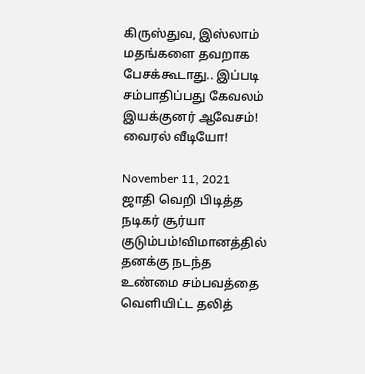கிருஸ்துவ, இஸ்லாம் மதங்களை தவறாக பேசக்கூடாது.. இப்படி சம்பாதிப்பது கேவலம் இயக்குனர் ஆவேசம்! வைரல் வீடியோ!

November 11, 2021
ஜாதி வெறி பிடித்த நடிகர் சூர்யா குடும்பம்!விமானத்தில் தனக்கு நடந்த உண்மை சம்பவத்தை வெளியிட்ட தலித்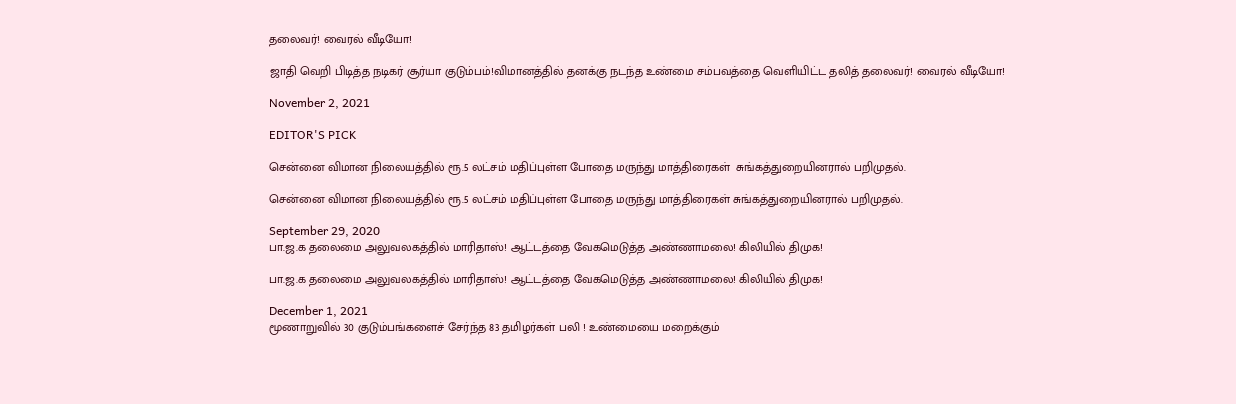தலைவர்! வைரல் வீடியோ!

ஜாதி வெறி பிடித்த நடிகர் சூர்யா குடும்பம்!விமானத்தில் தனக்கு நடந்த உண்மை சம்பவத்தை வெளியிட்ட தலித் தலைவர்! வைரல் வீடியோ!

November 2, 2021

EDITOR'S PICK

சென்னை விமான நிலையத்தில் ரூ.5 லட்சம் மதிப்புள்ள போதை மருந்து மாத்திரைகள்  சுங்கத்துறையினரால் பறிமுதல்.

சென்னை விமான நிலையத்தில் ரூ.5 லட்சம் மதிப்புள்ள போதை மருந்து மாத்திரைகள் சுங்கத்துறையினரால் பறிமுதல்.

September 29, 2020
பா.ஜ.க தலைமை அலுவலகத்தில் மாரிதாஸ்! ஆட்டத்தை வேகமெடுத்த அண்ணாமலை! கிலியில் திமுக!

பா.ஜ.க தலைமை அலுவலகத்தில் மாரிதாஸ்! ஆட்டத்தை வேகமெடுத்த அண்ணாமலை! கிலியில் திமுக!

December 1, 2021
மூணாறுவில் 30 குடும்பங்களைச் சேர்ந்த 83 தமிழர்கள் பலி ! உண்மையை மறைக்கும்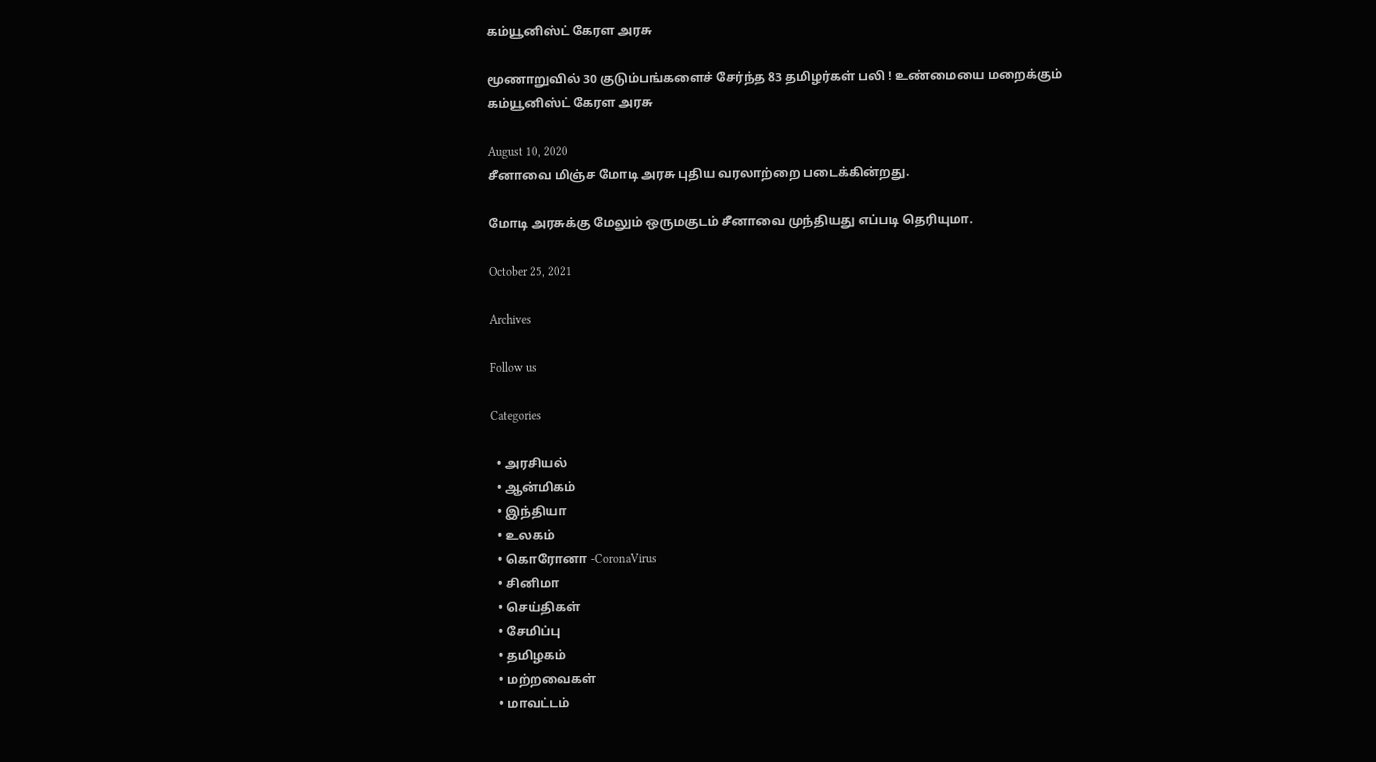கம்யூனிஸ்ட் கேரள அரசு

மூணாறுவில் 30 குடும்பங்களைச் சேர்ந்த 83 தமிழர்கள் பலி ! உண்மையை மறைக்கும் கம்யூனிஸ்ட் கேரள அரசு

August 10, 2020
சீனாவை மிஞ்ச மோடி அரசு புதிய வரலாற்றை படைக்கின்றது.

மோடி அரசுக்கு மேலும் ஒருமகுடம் சீனாவை முந்தியது எப்படி தெரியுமா.

October 25, 2021

Archives

Follow us

Categories

  • அரசியல்
  • ஆன்மிகம்
  • இந்தியா
  • உலகம்
  • கொரோனா -CoronaVirus
  • சினிமா
  • செய்திகள்
  • சேமிப்பு
  • தமிழகம்
  • மற்றவைகள்
  • மாவட்டம்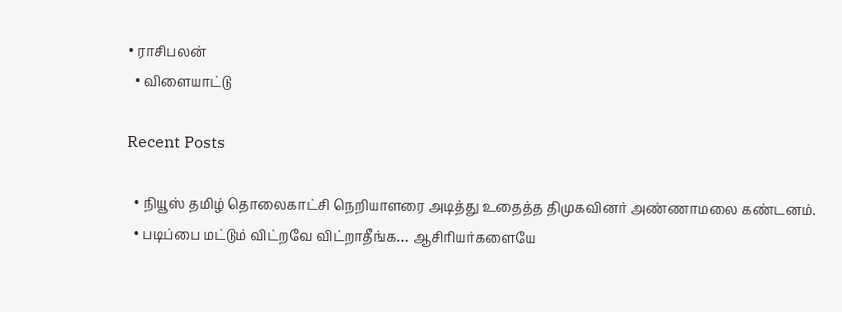• ராசிபலன்
  • விளையாட்டு

Recent Posts

  • நியூஸ் தமிழ் தொலைகாட்சி நெறியாளரை அடித்து உதைத்த திமுகவினர் அண்ணாமலை கண்டனம்.
  • படிப்பை மட்டும் விட்றவே விட்றாதீங்க… ஆசிரியர்களையே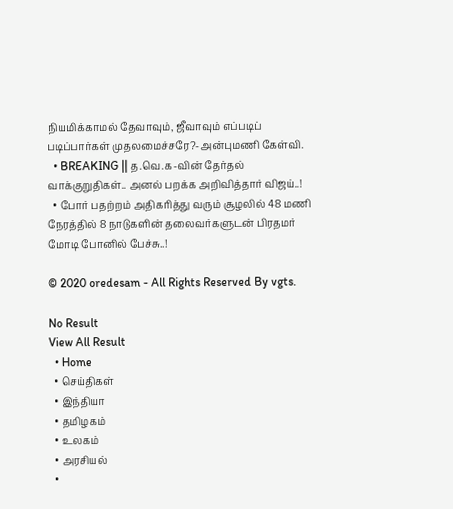நியமிக்காமல் தேவாவும், ஜீவாவும் எப்படிப் படிப்பார்கள் முதலமைச்சரே?-அன்புமணி கேள்வி.
  • BREAKING || த.வெ.க-வின் தேர்தல் வாக்குறுதிகள்.. அனல் பறக்க அறிவித்தார் விஜய்..!
  • போர் பதற்றம் அதிகரித்து வரும் சூழலில் 48 மணி நேரத்தில் 8 நாடுகளின் தலைவர்களுடன் பிரதமர் மோடி போனில் பேச்சு..!

© 2020 oredesam - All Rights Reserved By vgts.

No Result
View All Result
  • Home
  • செய்திகள்
  • இந்தியா
  • தமிழகம்
  • உலகம்
  • அரசியல்
  •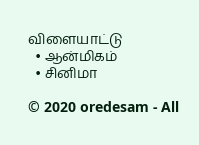விளையாட்டு
  • ஆன்மிகம்
  • சினிமா

© 2020 oredesam - All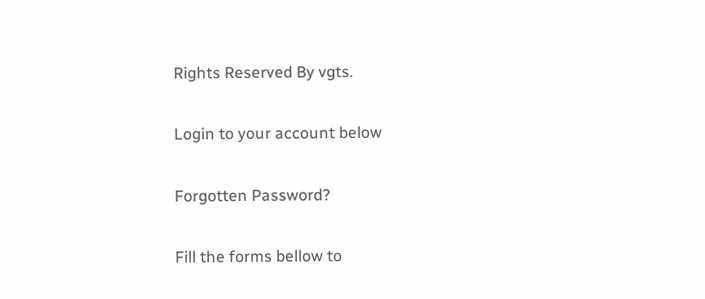Rights Reserved By vgts.

Login to your account below

Forgotten Password?

Fill the forms bellow to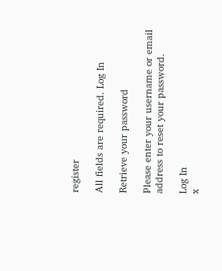register

All fields are required. Log In

Retrieve your password

Please enter your username or email address to reset your password.

Log In
x